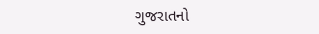ગુજરાતનો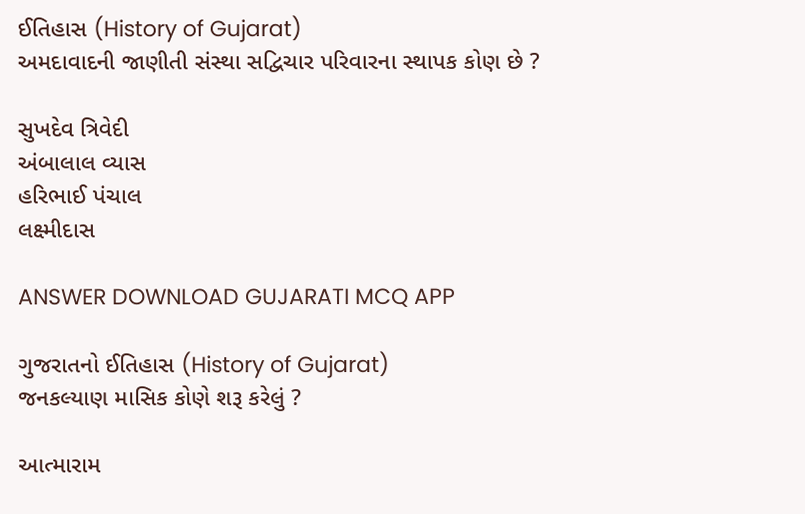ઈતિહાસ (History of Gujarat)
અમદાવાદની જાણીતી સંસ્થા સદ્વિચાર પરિવારના સ્થાપક કોણ છે ?

સુખદેવ ત્રિવેદી
અંબાલાલ વ્યાસ
હરિભાઈ પંચાલ
લક્ષ્મીદાસ

ANSWER DOWNLOAD GUJARATI MCQ APP

ગુજરાતનો ઈતિહાસ (History of Gujarat)
જનકલ્યાણ માસિક કોણે શરૂ કરેલું ?

આત્મારામ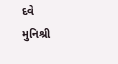દવે
મુનિશ્રી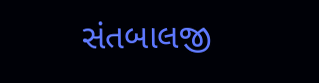સંતબાલજી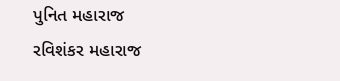પુનિત મહારાજ
રવિશંકર મહારાજ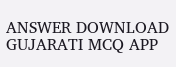ANSWER DOWNLOAD GUJARATI MCQ APP